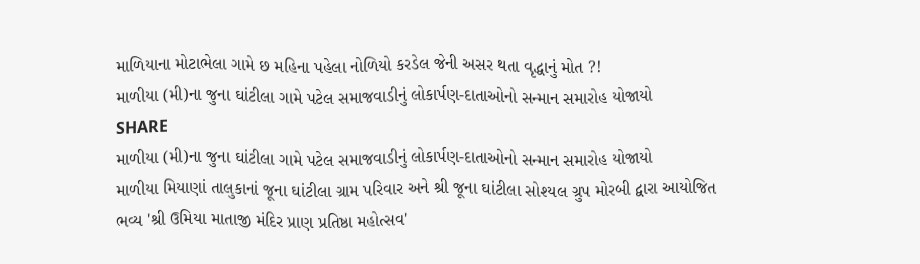માળિયાના મોટાભેલા ગામે છ મહિના પહેલા નોળિયો કરડેલ જેની અસર થતા વૃદ્ધાનું મોત ?!
માળીયા (મી)ના જુના ઘાંટીલા ગામે પટેલ સમાજવાડીનું લોકાર્પણ-દાતાઓનો સન્માન સમારોહ યોજાયો
SHARE
માળીયા (મી)ના જુના ઘાંટીલા ગામે પટેલ સમાજવાડીનું લોકાર્પણ-દાતાઓનો સન્માન સમારોહ યોજાયો
માળીયા મિયાણાં તાલુકાનાં જૂના ઘાંટીલા ગ્રામ પરિવાર અને શ્રી જૂના ઘાંટીલા સોશ્યલ ગ્રુપ મોરબી દ્વારા આયોજિત ભવ્ય 'શ્રી ઉમિયા માતાજી મંદિર પ્રાણ પ્રતિષ્ઠા મહોત્સવ'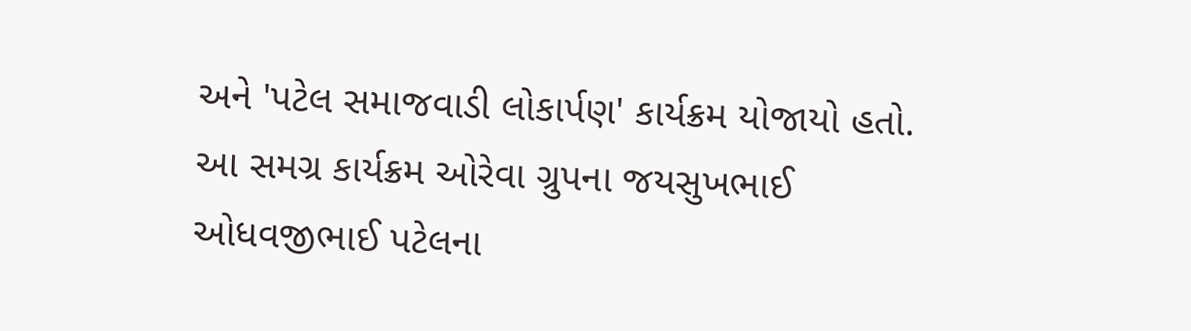અને 'પટેલ સમાજવાડી લોકાર્પણ' કાર્યક્રમ યોજાયો હતો. આ સમગ્ર કાર્યક્રમ ઓરેવા ગ્રુપના જયસુખભાઈ ઓધવજીભાઈ પટેલના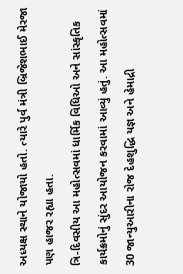અધ્યક્ષ સ્થાને યોજાયો હતો. ત્યારે પુર્વ મંત્રી બ્રિજેશભાઈ મેરજા પણ હાજર રહ્યા હતા.
ત્રિ-દિવસીય આ મહોત્સવમાં ધાર્મિક વિધિઓ અને સાંસ્કૃતિક કાર્યક્રમોનું સુંદર આયોજન કરવામાં આવ્યું હતું. આ મહોત્સવમાં 30 જાન્યુઆરીના રોજ દેહશુદ્ધિ યજ્ઞ અને હેમાદ્રી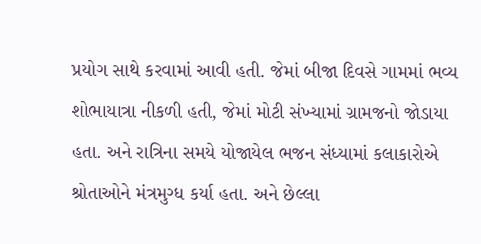પ્રયોગ સાથે કરવામાં આવી હતી. જેમાં બીજા દિવસે ગામમાં ભવ્ય શોભાયાત્રા નીકળી હતી, જેમાં મોટી સંખ્યામાં ગ્રામજનો જોડાયા હતા. અને રાત્રિના સમયે યોજાયેલ ભજન સંધ્યામાં કલાકારોએ શ્રોતાઓને મંત્રમુગ્ધ કર્યા હતા. અને છેલ્લા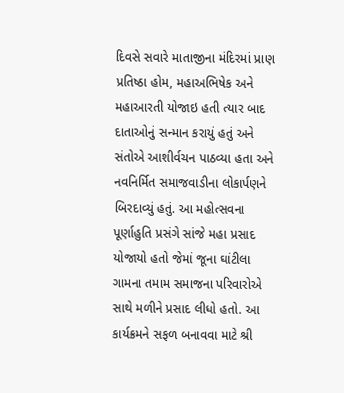દિવસે સવારે માતાજીના મંદિરમાં પ્રાણ પ્રતિષ્ઠા હોમ, મહાઅભિષેક અને મહાઆરતી યોજાઇ હતી ત્યાર બાદ દાતાઓનું સન્માન કરાયું હતું અને સંતોએ આશીર્વચન પાઠવ્યા હતા અને નવનિર્મિત સમાજવાડીના લોકાર્પણને બિરદાવ્યું હતું. આ મહોત્સવના પૂર્ણાહુતિ પ્રસંગે સાંજે મહા પ્રસાદ યોજાયો હતો જેમાં જૂના ઘાંટીલા ગામના તમામ સમાજના પરિવારોએ સાથે મળીને પ્રસાદ લીધો હતો. આ કાર્યક્રમને સફળ બનાવવા માટે શ્રી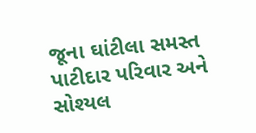જૂના ઘાંટીલા સમસ્ત પાટીદાર પરિવાર અને સોશ્યલ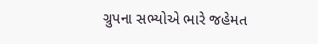ગ્રુપના સભ્યોએ ભારે જહેમત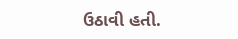ઉઠાવી હતી.